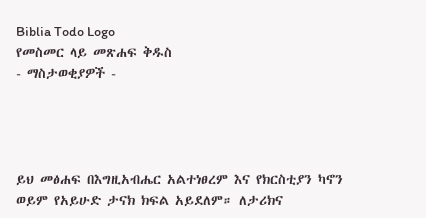Biblia Todo Logo
የመስመር ላይ መጽሐፍ ቅዱስ
- ማስታወቂያዎች -




ይህ መፅሐፍ በእግዚአብሔር አልተነፀረም እና የክርስቲያን ካኖን ወይም የአይሁድ ታናክ ክፍል አይደለም። ለታሪክና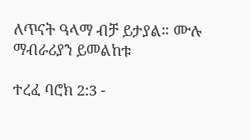ለጥናት ዓላማ ብቻ ይታያል። ሙሉ ማብራሪያን ይመልከቱ

ተረፈ ባሮክ 2:3 -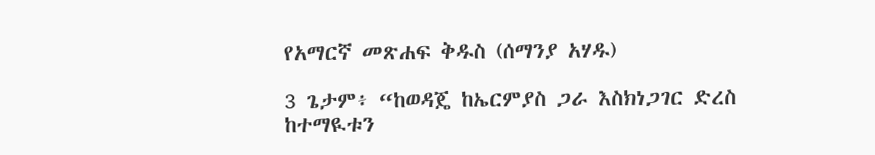የአማርኛ መጽሐፍ ቅዱስ (ሰማንያ አሃዱ)

3 ጌታም፥ “ከወዳጄ ከኤርምያስ ጋራ እስክነጋገር ድረስ ከተማዪቱን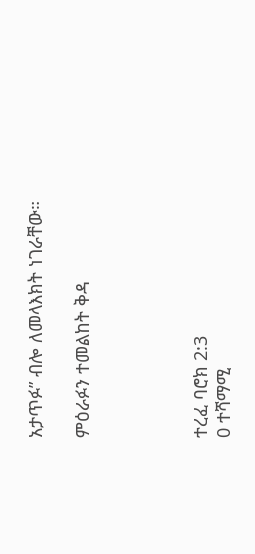አታጥፉ” ብሎ ለመላእክት ነገራቸው።

ምዕራፉን ተመልከት ቅዳ




ተረፈ ባሮክ 2:3
0 ተሻማሚ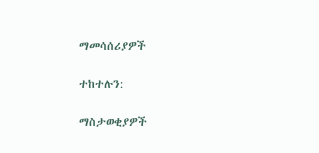ማመሳሰሪያዎች

ተከተሉን:

ማስታወቂያዎች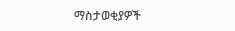ማስታወቂያዎች